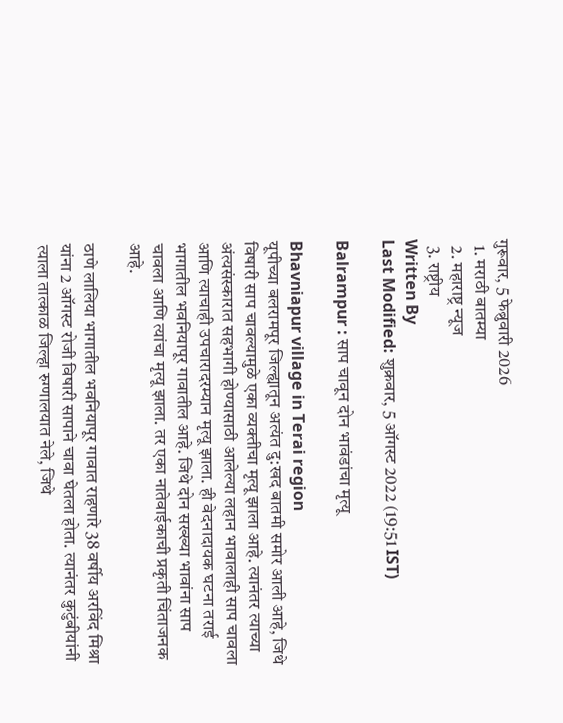गुरूवार, 5 फेब्रुवारी 2026
  1. मराठी बातम्या
  2. महाराष्ट्र न्यूज
  3. राष्ट्रीय
Written By
Last Modified: शुक्रवार, 5 ऑगस्ट 2022 (19:51 IST)

Balrampur : साप चावून दोन भावंडांचा मृत्यू

Bhavniapur village in Terai region
यूपीच्या बलरामपूर जिल्ह्यातून अत्यंत दु:खद बातमी समोर आली आहे, जिथे विषारी साप चावल्यामुळे एका व्यक्तीचा मृत्यू झाला आहे. त्यानंतर त्याच्या अंत्यसंस्कारात सहभागी होण्यासाठी आलेल्या लहान भावालाही साप चावला आणि त्याचाही उपचारादरम्यान मृत्यू झाला. ही वेदनादायक घटना तराई भागातील भवनियापूर गावातील आहे. जिथे दोन सख्ख्या भावांना साप चावला आणि त्यांचा मृत्यू झाला. तर एका नातेवाईकाची प्रकृती चिंताजनक आहे.

ठाणे लालिया भागातील भवनियापूर गावात राहणारे 38 वर्षीय अरविंद मिश्रा यांना 2 ऑगस्ट रोजी विषारी सापाने चावा घेतला होता. त्यानंतर कुटुंबीयांनी त्याला तात्काळ जिल्हा रुग्णालयात नेले, जिथे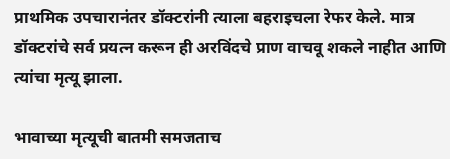प्राथमिक उपचारानंतर डॉक्टरांनी त्याला बहराइचला रेफर केले. मात्र डॉक्टरांचे सर्व प्रयत्न करून ही अरविंदचे प्राण वाचवू शकले नाहीत आणि त्यांचा मृत्यू झाला.

भावाच्या मृत्यूची बातमी समजताच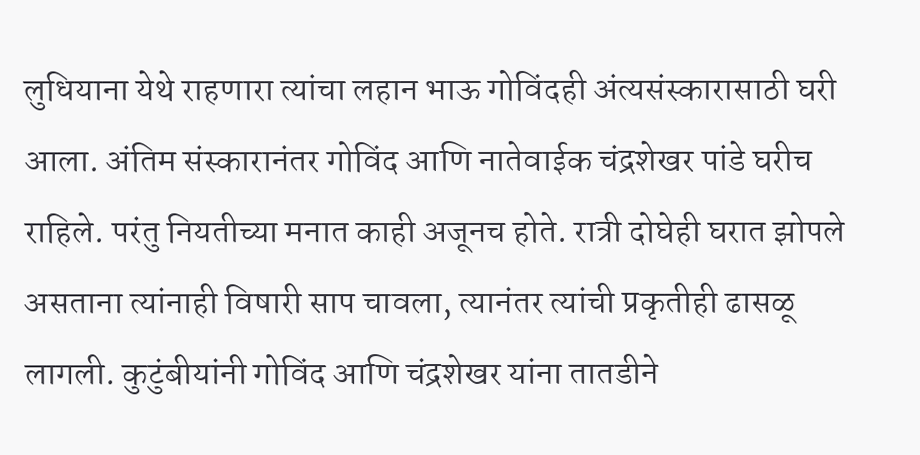लुधियाना येथे राहणारा त्यांचा लहान भाऊ गोविंदही अंत्यसंस्कारासाठी घरी आला. अंतिम संस्कारानंतर गोविंद आणि नातेवाईक चंद्रशेखर पांडे घरीच राहिले. परंतु नियतीच्या मनात काही अजूनच होते. रात्री दोघेही घरात झोपले असताना त्यांनाही विषारी साप चावला, त्यानंतर त्यांची प्रकृतीही ढासळू लागली. कुटुंबीयांनी गोविंद आणि चंद्रशेखर यांना तातडीने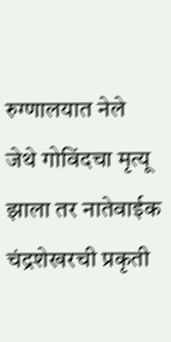रुग्णालयात नेले जेथे गोविंदचा मृत्यू झाला तर नातेवाईक चंद्रशेखरची प्रकृती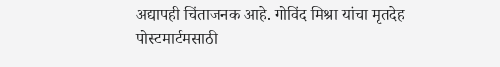अद्यापही चिंताजनक आहे. गोविंद मिश्रा यांचा मृतदेह पोस्टमार्टमसाठी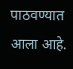पाठवण्यात आला आहे.